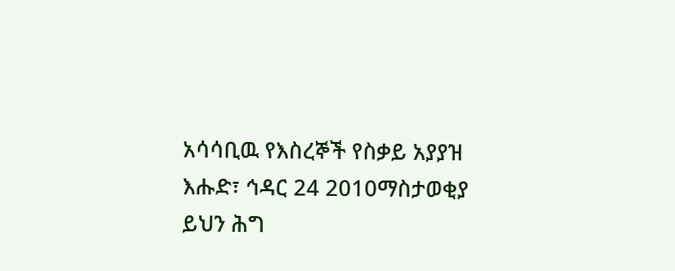አሳሳቢዉ የእስረኞች የስቃይ አያያዝ
እሑድ፣ ኅዳር 24 2010ማስታወቂያ
ይህን ሕግ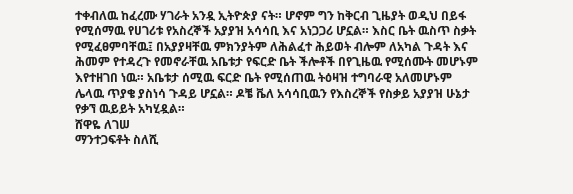ተቀብለዉ ከፈረሙ ሃገራት አንዷ ኢትዮጵያ ናት። ሆኖም ግን ከቅርብ ጊዜያት ወዲህ በይፋ የሚሰማዉ የሀገሪቱ የአስረኞች አያያዝ አሳሳቢ እና አነጋጋሪ ሆኗል። እስር ቤት ዉስጥ ስቃት የሚፈፀምባቸዉ፤ በአያያዛቸዉ ምክንያትም ለሕልፈተ ሕይወት ብሎም ለአካል ጉዳት እና ሕመም የተዳረጉ የመኖራቸዉ አቤቱታ የፍርድ ቤት ችሎቶች በየጊዜዉ የሚሰሙት መሆኑም እየተዘገበ ነዉ። አቤቱታ ሰሚዉ ፍርድ ቤት የሚሰጠዉ ትዕዛዝ ተግባራዊ አለመሆኑም ሌላዉ ጥያቄ ያስነሳ ጉዳይ ሆኗል። ዶቼ ቬለ አሳሳቢዉን የእስረኞች የስቃይ አያያዝ ሁኔታ የቃኘ ዉይይት አካሂዷል።
ሸዋዬ ለገሠ
ማንተጋፍቶት ስለሺ